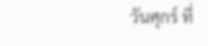วันศุกร์ ที่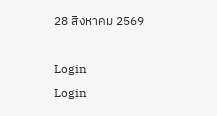28 สิงหาคม 2569

Login
Login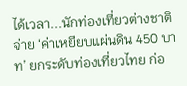ได้เวลา...นักท่องเที่ยวต่างชาติ จ่าย ‘ค่าเหยียบแผ่นดิน 450 บาท’ ยกระดับท่องเที่ยวไทย ก่อ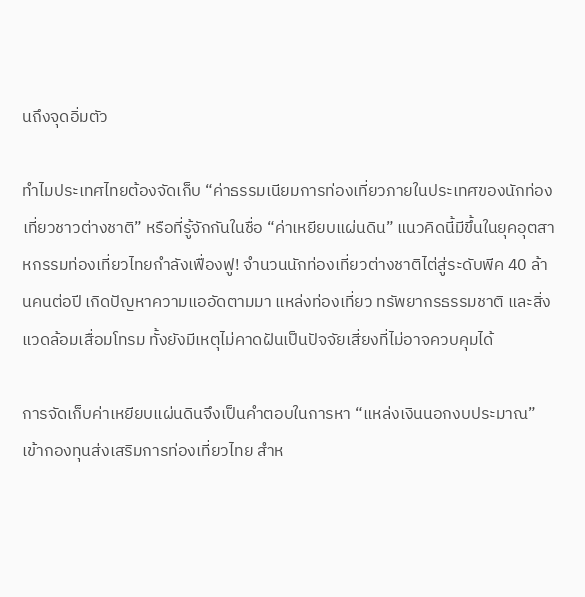นถึงจุดอิ่มตัว

ทำไมประเทศไทยต้องจัดเก็บ “ค่าธรรมเนียมการท่องเที่ยวภายในประเทศของนักท่องเที่ยวชาวต่างชาติ” หรือที่รู้จักกันในชื่อ “ค่าเหยียบแผ่นดิน” แนวคิดนี้มีขึ้นในยุคอุตสาหกรรมท่องเที่ยวไทยกำลังเฟื่องฟู! จำนวนนักท่องเที่ยวต่างชาติไต่สู่ระดับพีค 40 ล้านคนต่อปี เกิดปัญหาความแออัดตามมา แหล่งท่องเที่ยว ทรัพยากรธรรมชาติ และสิ่งแวดล้อมเสื่อมโทรม ทั้งยังมีเหตุไม่คาดฝันเป็นปัจจัยเสี่ยงที่ไม่อาจควบคุมได้

การจัดเก็บค่าเหยียบแผ่นดินจึงเป็นคำตอบในการหา “แหล่งเงินนอกงบประมาณ” เข้ากองทุนส่งเสริมการท่องเที่ยวไทย สำห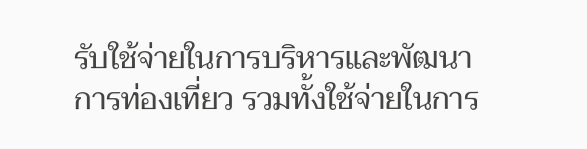รับใช้จ่ายในการบริหารและพัฒนาการท่องเที่ยว รวมทั้งใช้จ่ายในการ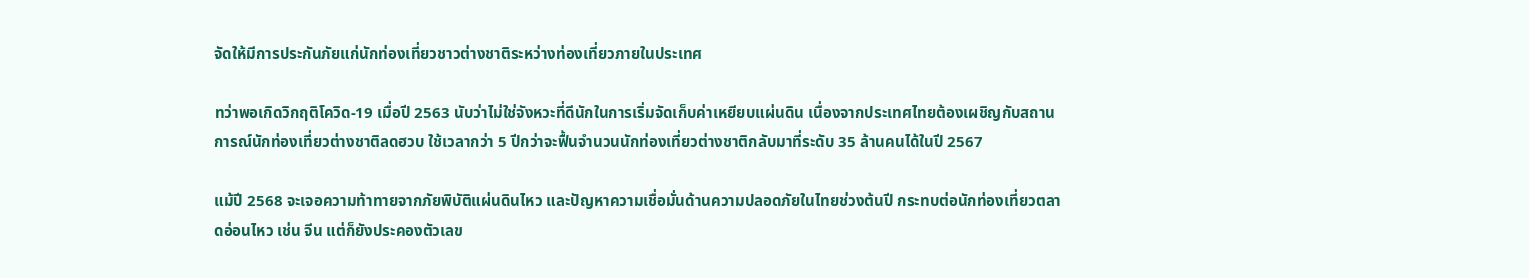จัดให้มีการประกันภัยแก่นักท่องเที่ยวชาวต่างชาติระหว่างท่องเที่ยวภายในประเทศ

ทว่าพอเกิดวิกฤติโควิด-19 เมื่อปี 2563 นับว่าไม่ใช่จังหวะที่ดีนักในการเริ่มจัดเก็บค่าเหยียบแผ่นดิน เนื่องจากประเทศไทยต้องเผชิญกับสถานการณ์นักท่องเที่ยวต่างชาติลดฮวบ ใช้เวลากว่า 5 ปีกว่าจะฟื้นจำนวนนักท่องเที่ยวต่างชาติกลับมาที่ระดับ 35 ล้านคนได้ในปี 2567

แม้ปี 2568 จะเจอความท้าทายจากภัยพิบัติแผ่นดินไหว และปัญหาความเชื่อมั่นด้านความปลอดภัยในไทยช่วงต้นปี กระทบต่อนักท่องเที่ยวตลาดอ่อนไหว เช่น จีน แต่ก็ยังประคองตัวเลข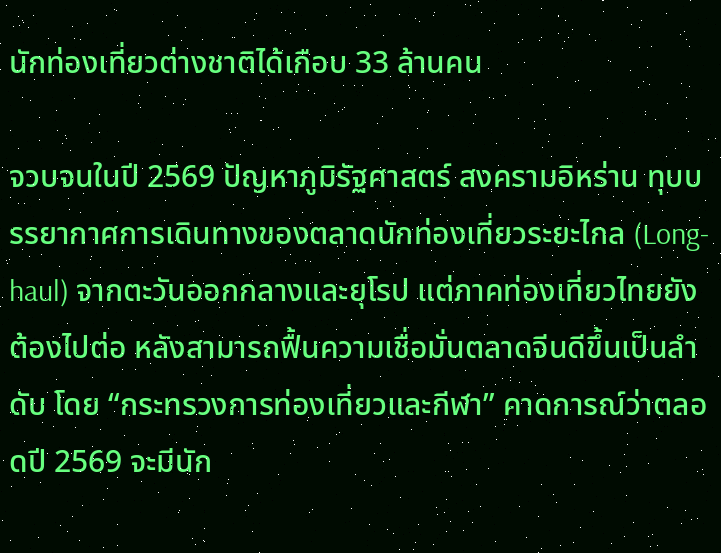นักท่องเที่ยวต่างชาติได้เกือบ 33 ล้านคน

จวบจนในปี 2569 ปัญหาภูมิรัฐศาสตร์ สงครามอิหร่าน ทุบบรรยากาศการเดินทางของตลาดนักท่องเที่ยวระยะไกล (Long-haul) จากตะวันออกกลางและยุโรป แต่ภาคท่องเที่ยวไทยยังต้องไปต่อ หลังสามารถฟื้นความเชื่อมั่นตลาดจีนดีขึ้นเป็นลำดับ โดย “กระทรวงการท่องเที่ยวและกีฬา” คาดการณ์ว่าตลอดปี 2569 จะมีนัก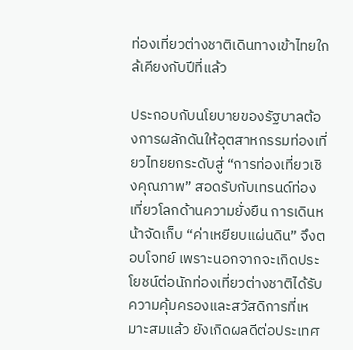ท่องเที่ยวต่างชาติเดินทางเข้าไทยใกล้เคียงกับปีที่แล้ว

ประกอบกับนโยบายของรัฐบาลต้องการผลักดันให้อุตสาหกรรมท่องเที่ยวไทยยกระดับสู่ “การท่องเที่ยวเชิงคุณภาพ” สอดรับกับเทรนด์ท่องเที่ยวโลกด้านความยั่งยืน การเดินหน้าจัดเก็บ “ค่าเหยียบแผ่นดิน” จึงตอบโจทย์ เพราะนอกจากจะเกิดประโยชน์ต่อนักท่องเที่ยวต่างชาติได้รับความคุ้มครองและสวัสดิการที่เหมาะสมแล้ว ยังเกิดผลดีต่อประเทศ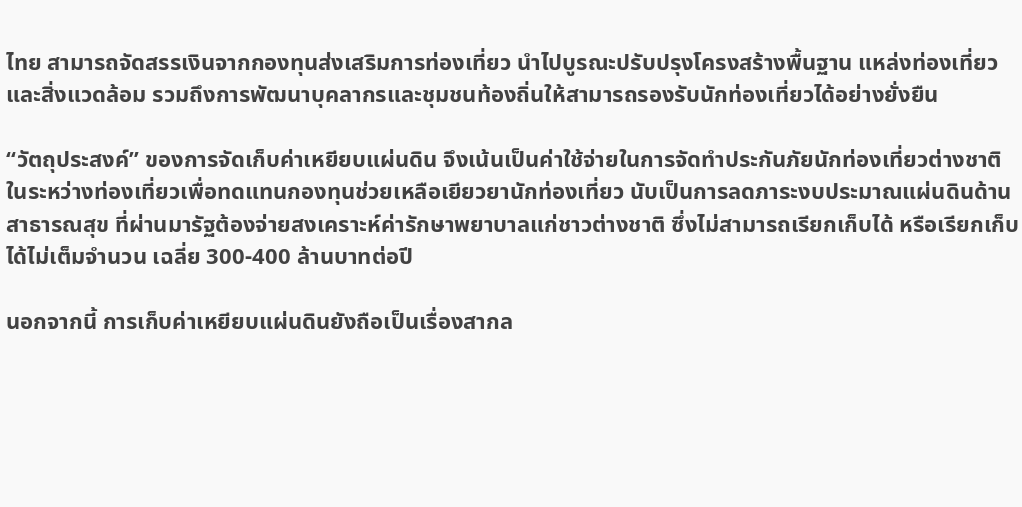ไทย สามารถจัดสรรเงินจากกองทุนส่งเสริมการท่องเที่ยว นำไปบูรณะปรับปรุงโครงสร้างพื้นฐาน แหล่งท่องเที่ยว และสิ่งแวดล้อม รวมถึงการพัฒนาบุคลากรและชุมชนท้องถิ่นให้สามารถรองรับนักท่องเที่ยวได้อย่างยั่งยืน

“วัตถุประสงค์” ของการจัดเก็บค่าเหยียบแผ่นดิน จึงเน้นเป็นค่าใช้จ่ายในการจัดทำประกันภัยนักท่องเที่ยวต่างชาติในระหว่างท่องเที่ยวเพื่อทดแทนกองทุนช่วยเหลือเยียวยานักท่องเที่ยว นับเป็นการลดภาระงบประมาณแผ่นดินด้านสาธารณสุข ที่ผ่านมารัฐต้องจ่ายสงเคราะห์ค่ารักษาพยาบาลแก่ชาวต่างชาติ ซึ่งไม่สามารถเรียกเก็บได้ หรือเรียกเก็บได้ไม่เต็มจำนวน เฉลี่ย 300-400 ล้านบาทต่อปี

นอกจากนี้ การเก็บค่าเหยียบแผ่นดินยังถือเป็นเรื่องสากล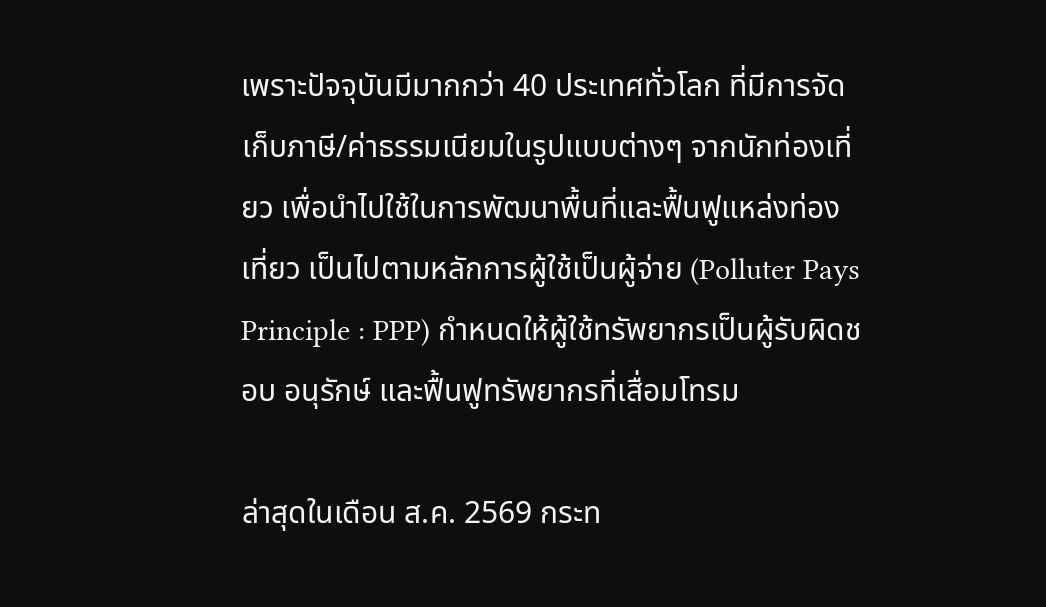เพราะปัจจุบันมีมากกว่า 40 ประเทศทั่วโลก ที่มีการจัดเก็บภาษี/ค่าธรรมเนียมในรูปแบบต่างๆ จากนักท่องเที่ยว เพื่อนำไปใช้ในการพัฒนาพื้นที่และฟื้นฟูแหล่งท่องเที่ยว เป็นไปตามหลักการผู้ใช้เป็นผู้จ่าย (Polluter Pays Principle : PPP) กำหนดให้ผู้ใช้ทรัพยากรเป็นผู้รับผิดชอบ อนุรักษ์ และฟื้นฟูทรัพยากรที่เสื่อมโทรม

ล่าสุดในเดือน ส.ค. 2569 กระท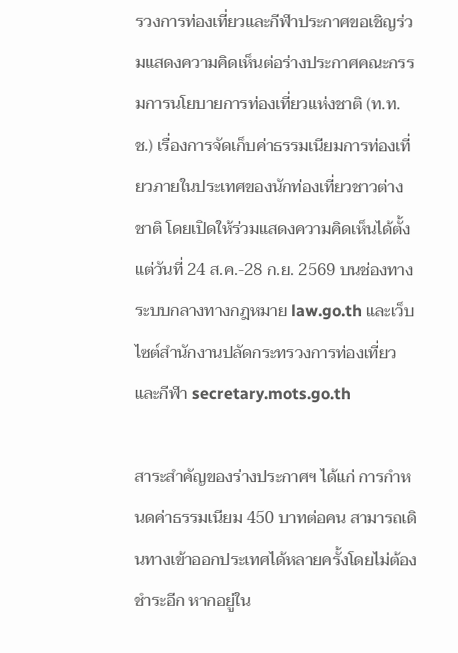รวงการท่องเที่ยวและกีฬาประกาศขอเชิญร่วมแสดงความคิดเห็นต่อร่างประกาศคณะกรรมการนโยบายการท่องเที่ยวแห่งชาติ (ท.ท.ช.) เรื่องการจัดเก็บค่าธรรมเนียมการท่องเที่ยวภายในประเทศของนักท่องเที่ยวชาวต่างชาติ โดยเปิดให้ร่วมแสดงความคิดเห็นได้ตั้งแต่วันที่ 24 ส.ค.-28 ก.ย. 2569 บนช่องทางระบบกลางทางกฎหมาย law.go.th และเว็บไซต์สำนักงานปลัดกระทรวงการท่องเที่ยวและกีฬา secretary.mots.go.th

สาระสำคัญของร่างประกาศฯ ได้แก่ การกำหนดค่าธรรมเนียม 450 บาทต่อคน สามารถเดินทางเข้าออกประเทศได้หลายครั้งโดยไม่ต้องชำระอีก หากอยู่ใน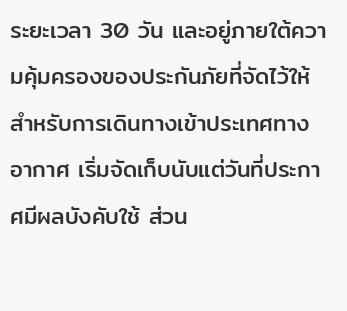ระยะเวลา 30 วัน และอยู่ภายใต้ความคุ้มครองของประกันภัยที่จัดไว้ให้ สำหรับการเดินทางเข้าประเทศทางอากาศ เริ่มจัดเก็บนับแต่วันที่ประกาศมีผลบังคับใช้ ส่วน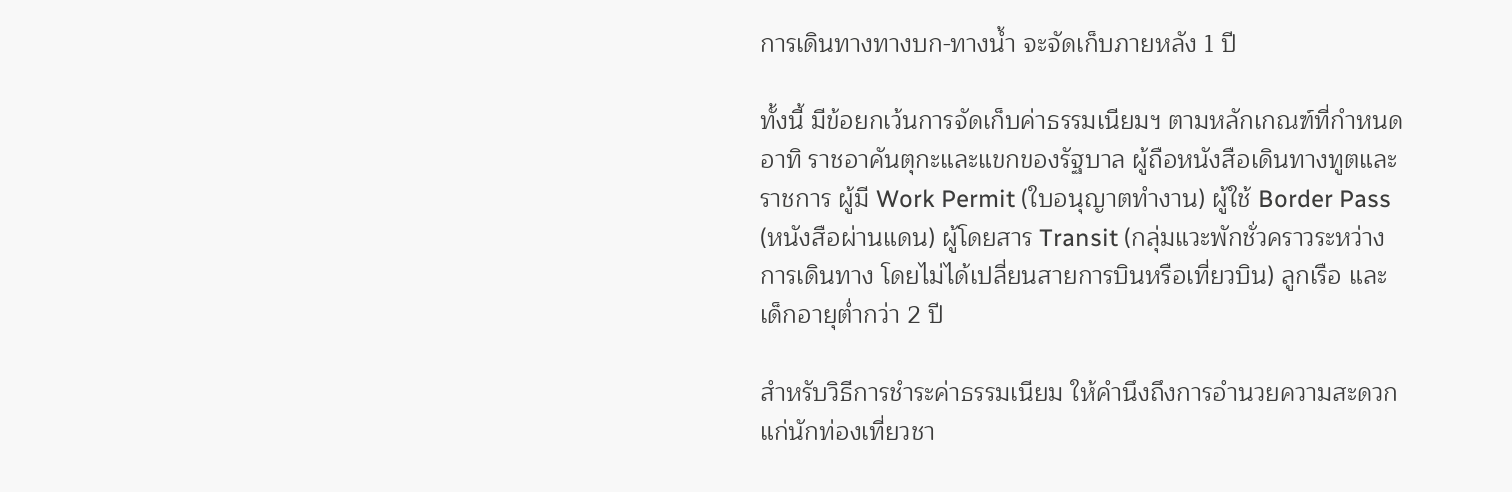การเดินทางทางบก-ทางน้ำ จะจัดเก็บภายหลัง 1 ปี

ทั้งนี้ มีข้อยกเว้นการจัดเก็บค่าธรรมเนียมฯ ตามหลักเกณฑ์ที่กำหนด อาทิ ราชอาคันตุกะและแขกของรัฐบาล ผู้ถือหนังสือเดินทางทูตและราชการ ผู้มี Work Permit (ใบอนุญาตทำงาน) ผู้ใช้ Border Pass (หนังสือผ่านแดน) ผู้โดยสาร Transit (กลุ่มแวะพักชั่วคราวระหว่างการเดินทาง โดยไม่ได้เปลี่ยนสายการบินหรือเที่ยวบิน) ลูกเรือ และเด็กอายุต่ำกว่า 2 ปี

สำหรับวิธีการชำระค่าธรรมเนียม ให้คำนึงถึงการอำนวยความสะดวกแก่นักท่องเที่ยวชา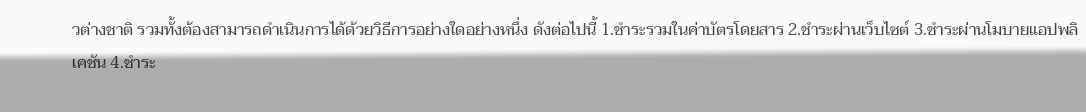วต่างชาติ รวมทั้งต้องสามารถดำเนินการได้ด้วยวิธีการอย่างใดอย่างหนึ่ง ดังต่อไปนี้ 1.ชำระรวมในค่าบัตรโดยสาร 2.ชำระผ่านเว็บไซต์ 3.ชำระผ่านโมบายแอปพลิเคชัน 4.ชำระ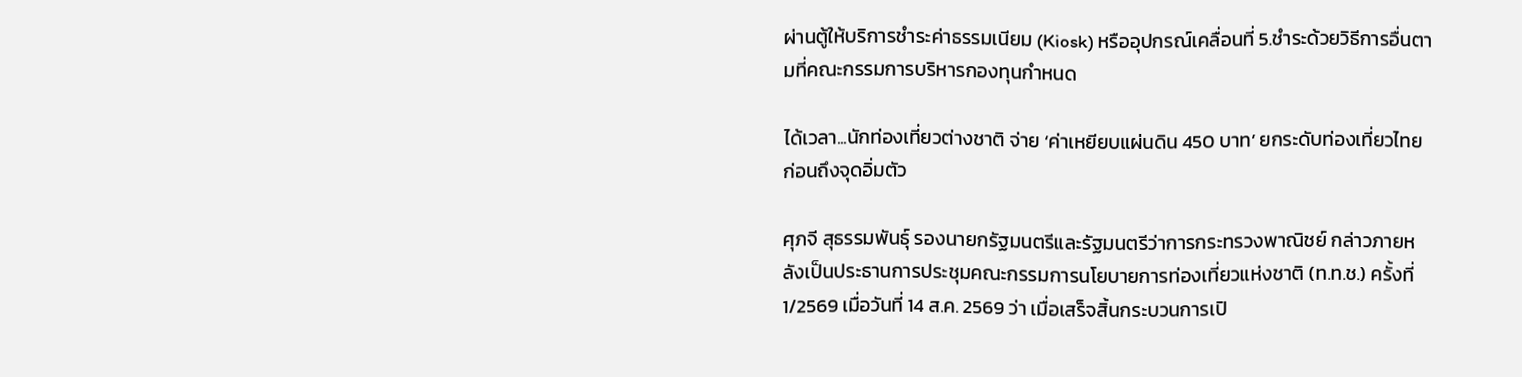ผ่านตู้ให้บริการชำระค่าธรรมเนียม (Kiosk) หรืออุปกรณ์เคลื่อนที่ 5.ชำระด้วยวิธีการอื่นตามที่คณะกรรมการบริหารกองทุนกำหนด

ได้เวลา...นักท่องเที่ยวต่างชาติ จ่าย ‘ค่าเหยียบแผ่นดิน 450 บาท’ ยกระดับท่องเที่ยวไทย ก่อนถึงจุดอิ่มตัว

ศุภจี สุธรรมพันธุ์ รองนายกรัฐมนตรีและรัฐมนตรีว่าการกระทรวงพาณิชย์ กล่าวภายหลังเป็นประธานการประชุมคณะกรรมการนโยบายการท่องเที่ยวแห่งชาติ (ท.ท.ช.) ครั้งที่ 1/2569 เมื่อวันที่ 14 ส.ค. 2569 ว่า เมื่อเสร็จสิ้นกระบวนการเปิ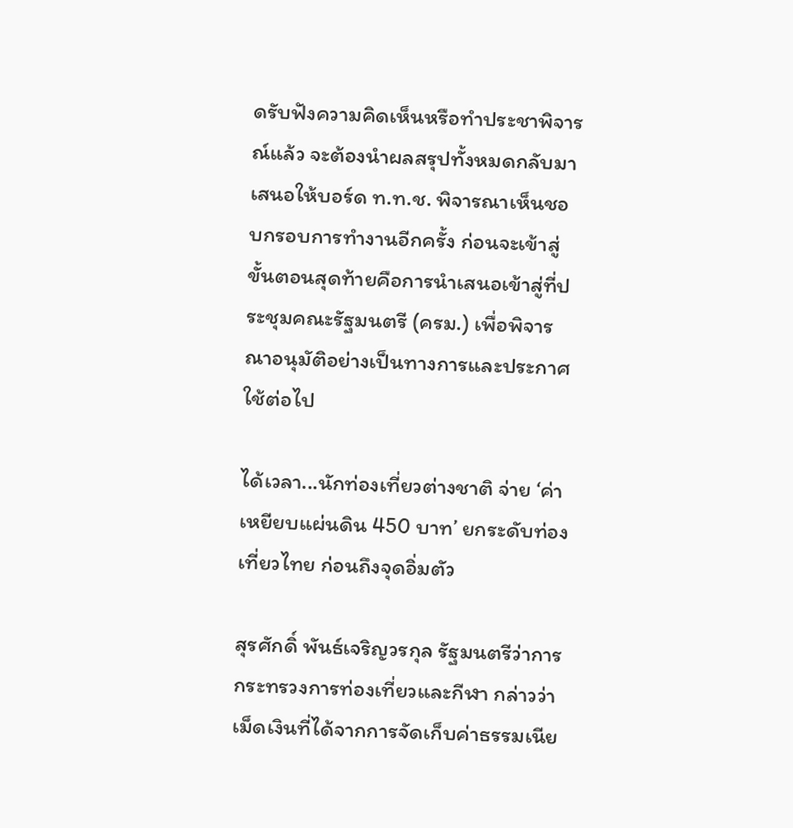ดรับฟังความคิดเห็นหรือทำประชาพิจารณ์แล้ว จะต้องนำผลสรุปทั้งหมดกลับมาเสนอให้บอร์ด ท.ท.ช. พิจารณาเห็นชอบกรอบการทำงานอีกครั้ง ก่อนจะเข้าสู่ขั้นตอนสุดท้ายคือการนำเสนอเข้าสู่ที่ประชุมคณะรัฐมนตรี (ครม.) เพื่อพิจารณาอนุมัติอย่างเป็นทางการและประกาศใช้ต่อไป

ได้เวลา...นักท่องเที่ยวต่างชาติ จ่าย ‘ค่าเหยียบแผ่นดิน 450 บาท’ ยกระดับท่องเที่ยวไทย ก่อนถึงจุดอิ่มตัว

สุรศักดิ์ พันธ์เจริญวรกุล รัฐมนตรีว่าการกระทรวงการท่องเที่ยวและกีฬา กล่าวว่า เม็ดเงินที่ได้จากการจัดเก็บค่าธรรมเนีย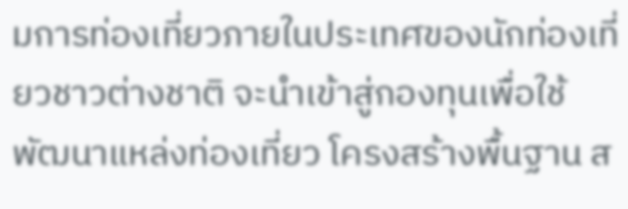มการท่องเที่ยวภายในประเทศของนักท่องเที่ยวชาวต่างชาติ จะนำเข้าสู่กองทุนเพื่อใช้พัฒนาแหล่งท่องเที่ยว โครงสร้างพื้นฐาน ส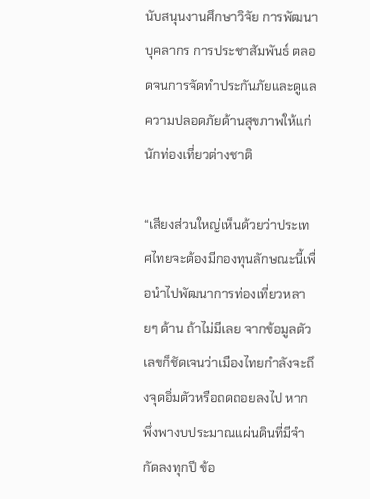นับสนุนงานศึกษาวิจัย การพัฒนาบุคลากร การประชาสัมพันธ์ ตลอดจนการจัดทำประกันภัยและดูแลความปลอดภัยด้านสุขภาพให้แก่นักท่องเที่ยวต่างชาติ

“เสียงส่วนใหญ่เห็นด้วยว่าประเทศไทยจะต้องมีกองทุนลักษณะนี้เพื่อนำไปพัฒนาการท่องเที่ยวหลายๆ ด้าน ถ้าไม่มีเลย จากข้อมูลตัวเลขก็ชัดเจนว่าเมืองไทยกำลังจะถึงจุดอิ่มตัวหรือถดถอยลงไป หากพึ่งพางบประมาณแผ่นดินที่มีจำกัดลงทุกปี ข้อ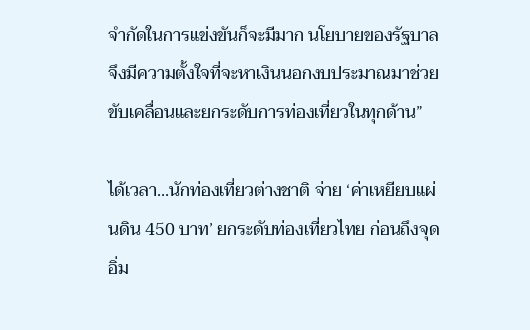จำกัดในการแข่งขันก็จะมีมาก นโยบายของรัฐบาลจึงมีความตั้งใจที่จะหาเงินนอกงบประมาณมาช่วยขับเคลื่อนและยกระดับการท่องเที่ยวในทุกด้าน”

ได้เวลา...นักท่องเที่ยวต่างชาติ จ่าย ‘ค่าเหยียบแผ่นดิน 450 บาท’ ยกระดับท่องเที่ยวไทย ก่อนถึงจุดอิ่ม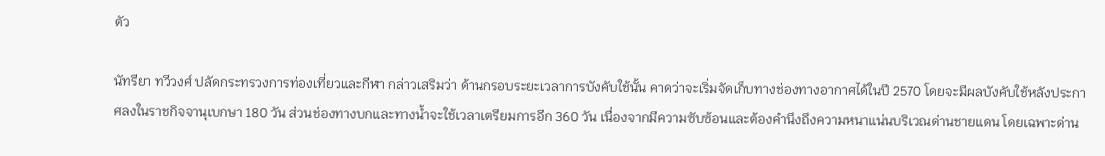ตัว

นัทรียา ทวีวงศ์ ปลัดกระทรวงการท่องเที่ยวและกีฬา กล่าวเสริมว่า ด้านกรอบระยะเวลาการบังคับใช้นั้น คาดว่าจะเริ่มจัดเก็บทางช่องทางอากาศได้ในปี 2570 โดยจะมีผลบังคับใช้หลังประกาศลงในราชกิจจานุเบกษา 180 วัน ส่วนช่องทางบกและทางน้ำจะใช้เวลาเตรียมการอีก 360 วัน เนื่องจากมีความซับซ้อนและต้องคำนึงถึงความหนาแน่นบริเวณด่านชายแดน โดยเฉพาะด่าน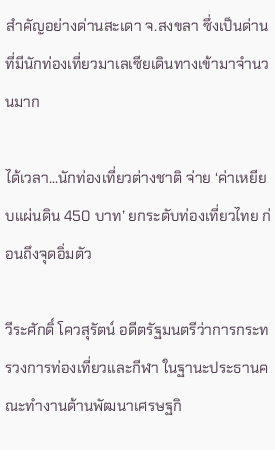สำคัญอย่างด่านสะเดา จ.สงขลา ซึ่งเป็นด่านที่มีนักท่องเที่ยวมาเลเซียเดินทางเข้ามาจำนวนมาก

ได้เวลา...นักท่องเที่ยวต่างชาติ จ่าย ‘ค่าเหยียบแผ่นดิน 450 บาท’ ยกระดับท่องเที่ยวไทย ก่อนถึงจุดอิ่มตัว

วีระศักดิ์ โควสุรัตน์ อดีตรัฐมนตรีว่าการกระทรวงการท่องเที่ยวและกีฬา ในฐานะประธานคณะทำงานด้านพัฒนาเศรษฐกิ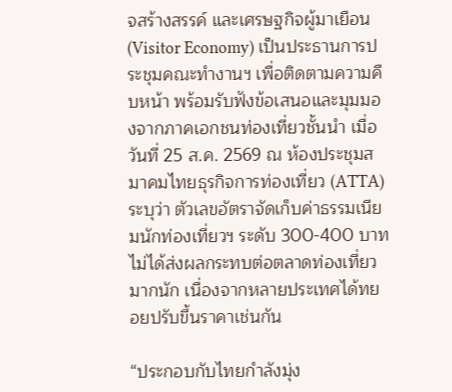จสร้างสรรค์ และเศรษฐกิจผู้มาเยือน (Visitor Economy) เป็นประธานการประชุมคณะทำงานฯ เพื่อติดตามความคืบหน้า พร้อมรับฟังข้อเสนอและมุมมองจากภาคเอกชนท่องเที่ยวชั้นนำ เมื่อวันที่ 25 ส.ค. 2569 ณ ห้องประชุมสมาคมไทยธุรกิจการท่องเที่ยว (ATTA) ระบุว่า ตัวเลขอัตราจัดเก็บค่าธรรมเนียมนักท่องเที่ยวฯ ระดับ 300-400 บาท ไม่ได้ส่งผลกระทบต่อตลาดท่องเที่ยวมากนัก เนื่องจากหลายประเทศได้ทยอยปรับขึ้นราคาเช่นกัน

“ประกอบกับไทยกำลังมุ่ง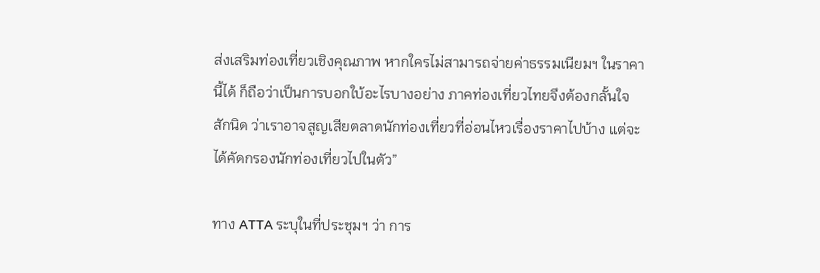ส่งเสริมท่องเที่ยวเชิงคุณภาพ หากใครไม่สามารถจ่ายค่าธรรมเนียมฯ ในราคานี้ได้ ก็ถือว่าเป็นการบอกใบ้อะไรบางอย่าง ภาคท่องเที่ยวไทยจึงต้องกลั้นใจสักนิด ว่าเราอาจสูญเสียตลาดนักท่องเที่ยวที่อ่อนไหวเรื่องราคาไปบ้าง แต่จะได้คัดกรองนักท่องเที่ยวไปในตัว”

ทาง ATTA ระบุในที่ประชุมฯ ว่า การ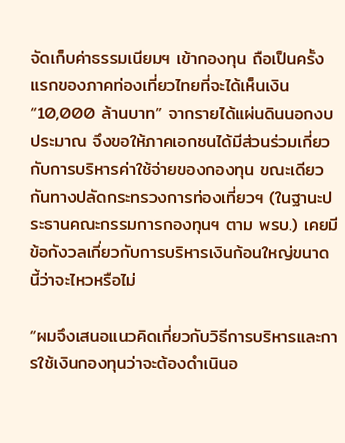จัดเก็บค่าธรรมเนียมฯ เข้ากองทุน ถือเป็นครั้งแรกของภาคท่องเที่ยวไทยที่จะได้เห็นเงิน “10,000 ล้านบาท” จากรายได้แผ่นดินนอกงบประมาณ จึงขอให้ภาคเอกชนได้มีส่วนร่วมเกี่ยวกับการบริหารค่าใช้จ่ายของกองทุน ขณะเดียวกันทางปลัดกระทรวงการท่องเที่ยวฯ (ในฐานะประธานคณะกรรมการกองทุนฯ ตาม พรบ.) เคยมีข้อกังวลเกี่ยวกับการบริหารเงินก้อนใหญ่ขนาดนี้ว่าจะไหวหรือไม่

“ผมจึงเสนอแนวคิดเกี่ยวกับวิธีการบริหารและการใช้เงินกองทุนว่าจะต้องดำเนินอ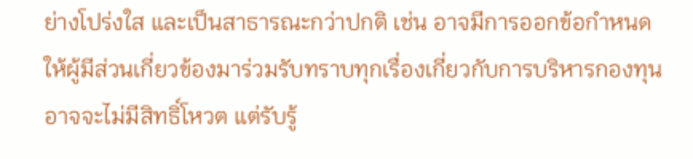ย่างโปร่งใส และเป็นสาธารณะกว่าปกติ เช่น อาจมีการออกข้อกำหนดให้ผู้มีส่วนเกี่ยวข้องมาร่วมรับทราบทุกเรื่องเกี่ยวกับการบริหารกองทุน อาจจะไม่มีสิทธิ์โหวต แต่รับรู้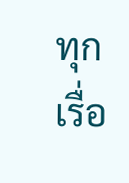ทุกเรื่อ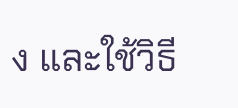ง และใช้วิธี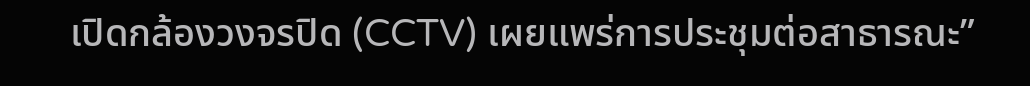เปิดกล้องวงจรปิด (CCTV) เผยแพร่การประชุมต่อสาธารณะ”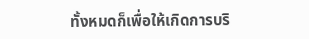ทั้งหมดก็เพื่อให้เกิดการบริ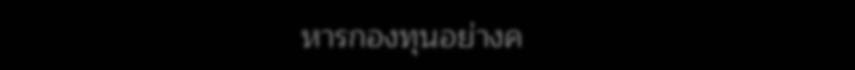หารกองทุนอย่างค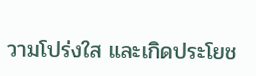วามโปร่งใส และเกิดประโยช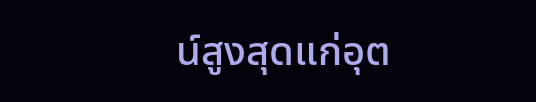น์สูงสุดแก่อุต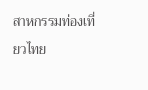สาหกรรมท่องเที่ยวไทย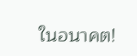ในอนาคต!